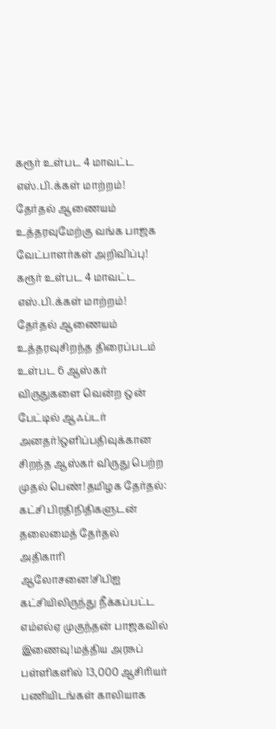கரூர் உள்பட 4 மாவட்ட எஸ்.பி.க்கள் மாற்றம்! தேர்தல் ஆணையம் உத்தரவுமேற்கு வங்க பாஜக வேட்பாளர்கள் அறிவிப்பு! கரூர் உள்பட 4 மாவட்ட எஸ்.பி.க்கள் மாற்றம்! தேர்தல் ஆணையம் உத்தரவுசிறந்த திரைப்படம் உள்பட 6 ஆஸ்கர் விருதுகளை வென்ற ஒன் பேட்டில் ஆஃப்டர் அனதர்!ஒளிப்பதிவுக்கான சிறந்த ஆஸ்கர் விருது பெற்ற முதல் பெண்!தமிழக தேர்தல்: கட்சி பிரதிநிதிகளுடன் தலைமைத் தேர்தல் அதிகாரி ஆலோசனை!சிபிஐ கட்சியிலிருந்து நீக்கப்பட்ட எம்எல்ஏ முகுந்தன் பாஜகவில் இணைவு!மத்திய அரசுப் பள்ளிகளில் 13,000 ஆசிரியர் பணியிடங்கள் காலியாக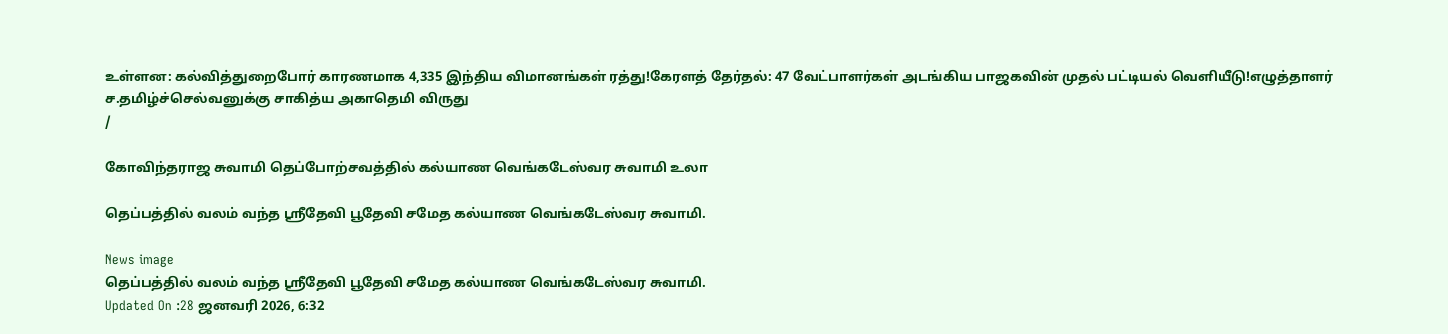உள்ளன: கல்வித்துறைபோர் காரணமாக 4,335 இந்திய விமானங்கள் ரத்து!கேரளத் தேர்தல்: 47 வேட்பாளர்கள் அடங்கிய பாஜகவின் முதல் பட்டியல் வெளியீடு!எழுத்தாளர் ச.தமிழ்ச்செல்வனுக்கு சாகித்ய அகாதெமி விருது
/

கோவிந்தராஜ சுவாமி தெப்போற்சவத்தில் கல்யாண வெங்கடேஸ்வர சுவாமி உலா

தெப்பத்தில் வலம் வந்த ஸ்ரீதேவி பூதேவி சமேத கல்யாண வெங்கடேஸ்வர சுவாமி.

News image
தெப்பத்தில் வலம் வந்த ஸ்ரீதேவி பூதேவி சமேத கல்யாண வெங்கடேஸ்வர சுவாமி.
Updated On :28 ஜனவரி 2026, 6:32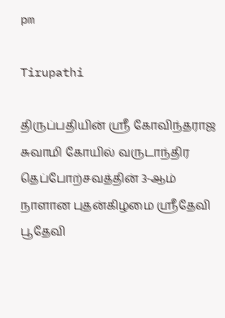pm

Tirupathi

திருப்பதியின் ஸ்ரீ கோவிந்தராஜ சுவாமி கோயில் வருடாந்திர தெப்போற்சவத்தின் 3-ஆம் நாளான புதன்கிழமை ஸ்ரீதேவி பூதேவி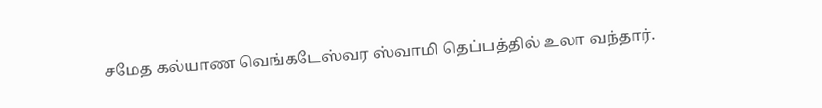சமேத கல்யாண வெங்கடேஸ்வர ஸ்வாமி தெப்பத்தில் உலா வந்தார்.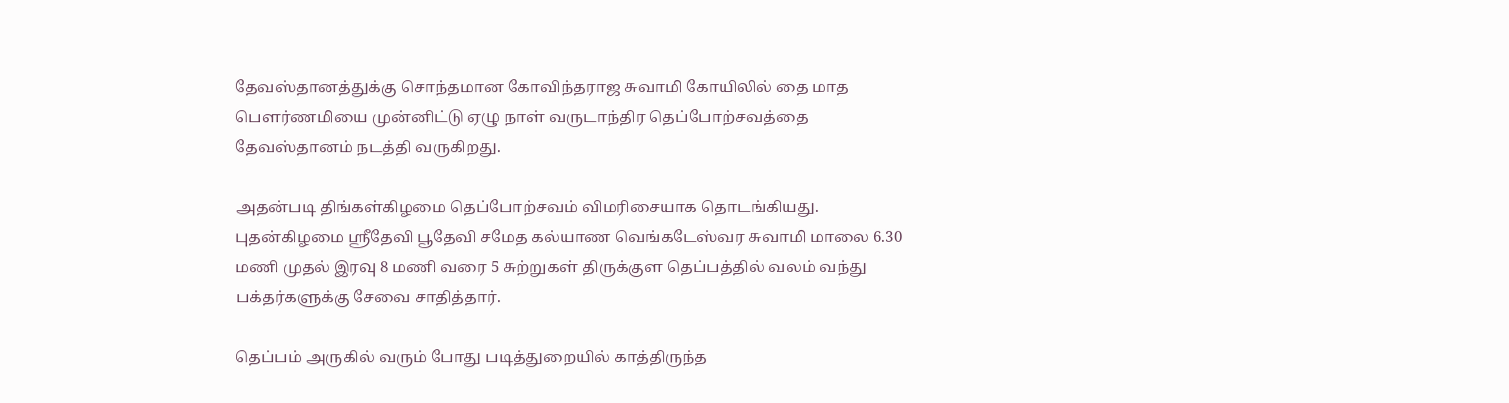தேவஸ்தானத்துக்கு சொந்தமான கோவிந்தராஜ சுவாமி கோயிலில் தை மாத பெளர்ணமியை முன்னிட்டு ஏழு நாள் வருடாந்திர தெப்போற்சவத்தை தேவஸ்தானம் நடத்தி வருகிறது.

அதன்படி திங்கள்கிழமை தெப்போற்சவம் விமரிசையாக தொடங்கியது. புதன்கிழமை ஸ்ரீதேவி பூதேவி சமேத கல்யாண வெங்கடேஸ்வர சுவாமி மாலை 6.30 மணி முதல் இரவு 8 மணி வரை 5 சுற்றுகள் திருக்குள தெப்பத்தில் வலம் வந்து பக்தர்களுக்கு சேவை சாதித்தார்.

தெப்பம் அருகில் வரும் போது படித்துறையில் காத்திருந்த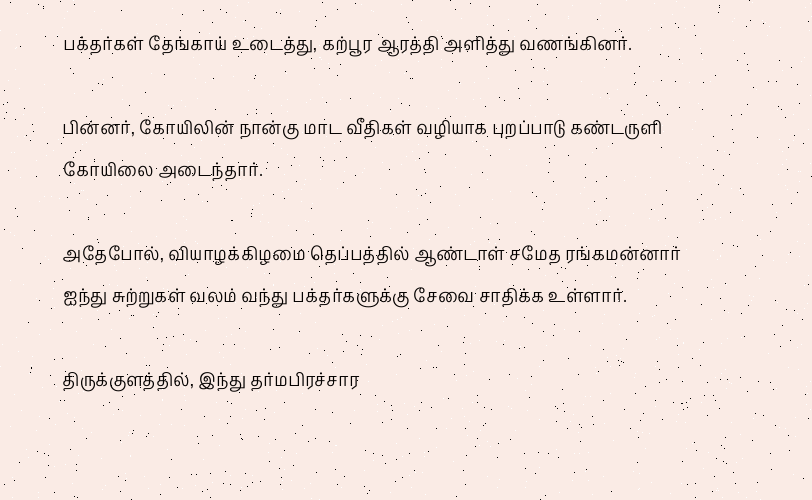பக்தர்கள் தேங்காய் உடைத்து, கற்பூர ஆரத்தி அளித்து வணங்கினர்.

பின்னர், கோயிலின் நான்கு மாட வீதிகள் வழியாக புறப்பாடு கண்டருளி கோயிலை அடைந்தார்.

அதேபோல், வியாழக்கிழமை தெப்பத்தில் ஆண்டாள் சமேத ரங்கமன்னார் ஐந்து சுற்றுகள் வலம் வந்து பக்தர்களுக்கு சேவை சாதிக்க உள்ளார்.

திருக்குளத்தில், இந்து தர்மபிரச்சார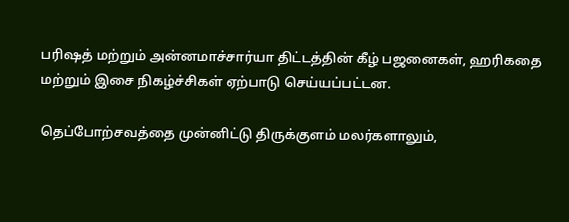பரிஷத் மற்றும் அன்னமாச்சார்யா திட்டத்தின் கீழ் பஜனைகள், ஹரிகதை மற்றும் இசை நிகழ்ச்சிகள் ஏற்பாடு செய்யப்பட்டன.

தெப்போற்சவத்தை முன்னிட்டு திருக்குளம் மலர்களாலும்,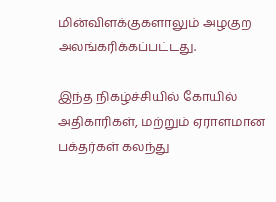மின்விளக்குகளாலும் அழகுற அலங்கரிக்கப்பட்டது.

இந்த நிகழ்ச்சியில் கோயில் அதிகாரிகள், மற்றும் ஏராளமான பக்தர்கள் கலந்து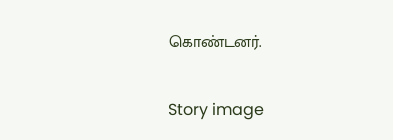கொண்டனர்.

Story image